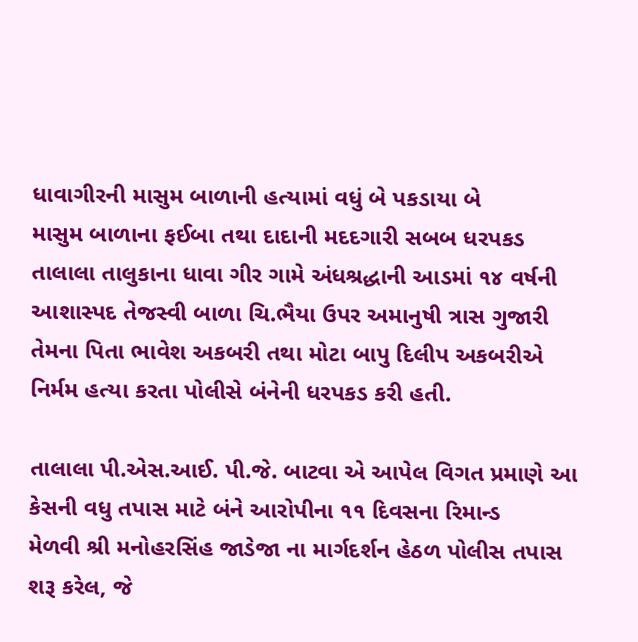ધાવાગીરની માસુમ બાળાની હત્યામાં વધું બે પકડાયા બે
માસુમ બાળાના ફઈબા તથા દાદાની મદદગારી સબબ ધરપકડ
તાલાલા તાલુકાના ધાવા ગીર ગામે અંધશ્રદ્ધાની આડમાં ૧૪ વર્ષની આશાસ્પદ તેજસ્વી બાળા ચિ.ભૈયા ઉપર અમાનુષી ત્રાસ ગુજારી તેમના પિતા ભાવેશ અકબરી તથા મોટા બાપુ દિલીપ અકબરીએ નિર્મમ હત્યા કરતા પોલીસે બંનેની ધરપકડ કરી હતી.

તાલાલા પી.એસ.આઈ. પી.જે. બાટવા એ આપેલ વિગત પ્રમાણે આ કેસની વધુ તપાસ માટે બંને આરોપીના ૧૧ દિવસના રિમાન્ડ
મેળવી શ્રી મનોહરસિંહ જાડેજા ના માર્ગદર્શન હેઠળ પોલીસ તપાસ શરૂ કરેલ, જે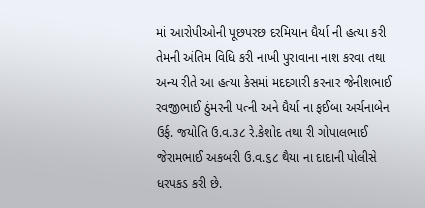માં આરોપીઓની પૂછપરછ દરમિયાન ધૈર્યા ની હત્યા કરી તેમની અંતિમ વિધિ કરી નાખી પુરાવાના નાશ કરવા તથા અન્ય રીતે આ હત્યા કેસમાં મદદગારી કરનાર જેનીશભાઈ રવજીભાઈ ઠુંમરની પત્ની અને ધૈર્યા ના ફઈબા અર્ચનાબેન ઉર્ફ. જયોતિ ઉ.વ.૩૮ રે.કેશોદ તથા રી ગોપાલભાઈ જેરામભાઈ અકબરી ઉ.વ.૬૮ થૈયા ના દાદાની પોલીસે ધરપકડ કરી છે.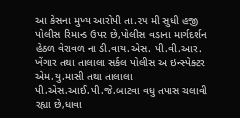આ કેસના મુખ્ય આરોપી તા.૨૫ મી સુધી હજી પોલીસ રિમાન્ડ ઉપર છે,પોલીસ વડાના માર્ગદર્શન હેઠળ વેરાવળ ના ડી.વાય.એસ. પી.વી.આર. ખેંગાર તથા તાલાલા સર્કલ પોલીસ અ ઇન્સ્પેક્ટર એમ.યુ.માસી તથા તાલાલા પી.એસ.આઈ.પી.જે.બાટવા વધુ તપાસ ચલાવી રહ્યા છે,ધાવા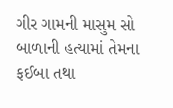ગીર ગામની માસુમ સો બાળાની હત્યામાં તેમના ફઈબા તથા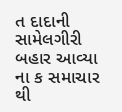ત દાદાની સામેલગીરી બહાર આવ્યા ના ક સમાચાર થી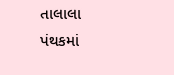તાલાલા પંથકમાં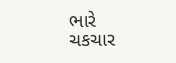ભારે ચકચાર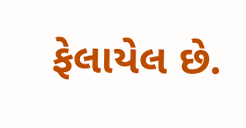ફેલાયેલ છે.